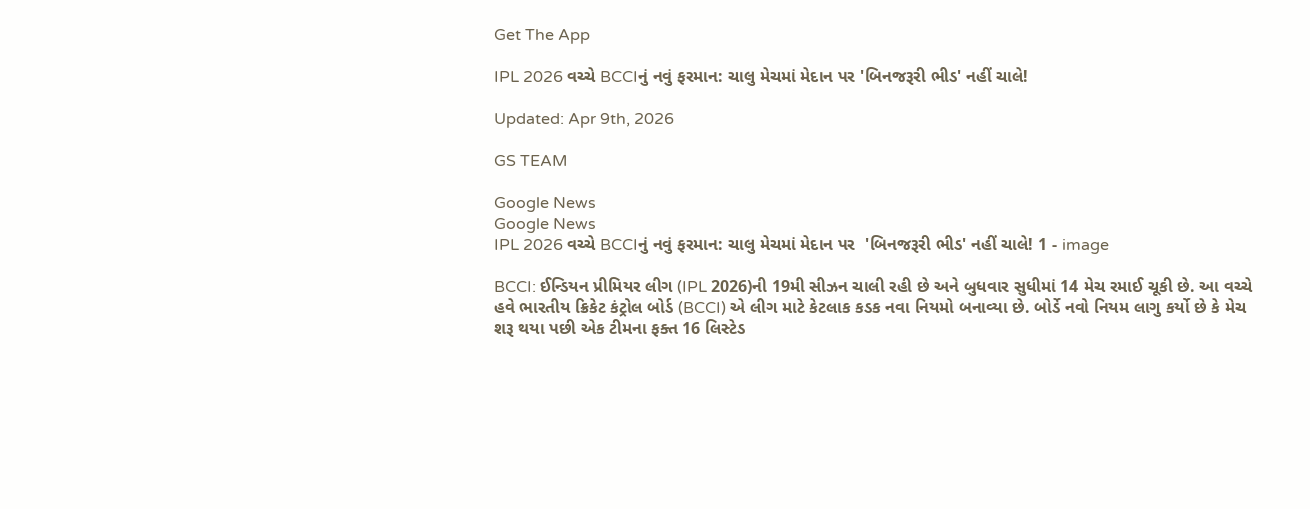Get The App

IPL 2026 વચ્ચે BCCIનું નવું ફરમાન: ચાલુ મેચમાં મેદાન પર 'બિનજરૂરી ભીડ' નહીં ચાલે!

Updated: Apr 9th, 2026

GS TEAM

Google News
Google News
IPL 2026 વચ્ચે BCCIનું નવું ફરમાન: ચાલુ મેચમાં મેદાન પર  'બિનજરૂરી ભીડ' નહીં ચાલે! 1 - image

BCCI: ઈન્ડિયન પ્રીમિયર લીગ (IPL 2026)ની 19મી સીઝન ચાલી રહી છે અને બુધવાર સુધીમાં 14 મેચ રમાઈ ચૂકી છે. આ વચ્ચે હવે ભારતીય ક્રિકેટ કંટ્રોલ બોર્ડ (BCCI) એ લીગ માટે કેટલાક કડક નવા નિયમો બનાવ્યા છે. બોર્ડે નવો નિયમ લાગુ કર્યો છે કે મેચ શરૂ થયા પછી એક ટીમના ફક્ત 16 લિસ્ટેડ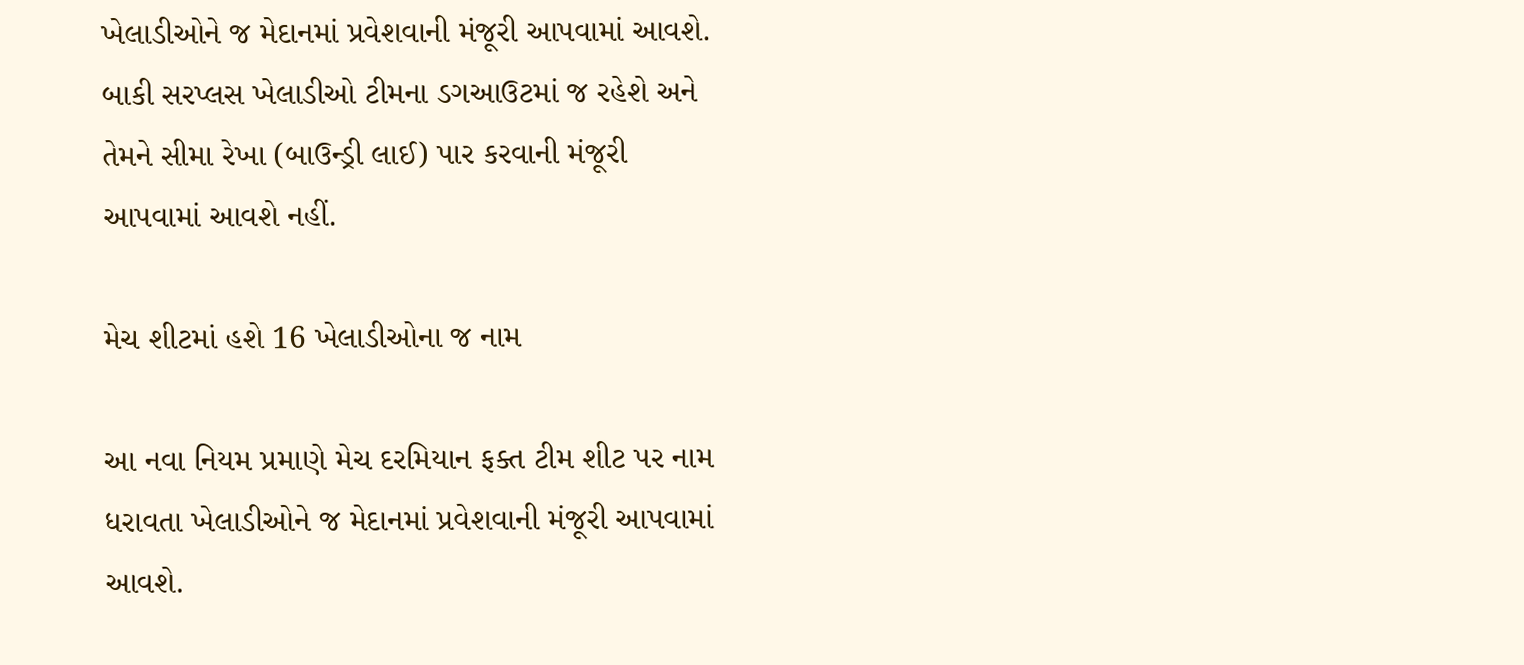ખેલાડીઓને જ મેદાનમાં પ્રવેશવાની મંજૂરી આપવામાં આવશે. બાકી સરપ્લસ ખેલાડીઓ ટીમના ડગઆઉટમાં જ રહેશે અને તેમને સીમા રેખા (બાઉન્ડ્રી લાઈ) પાર કરવાની મંજૂરી આપવામાં આવશે નહીં.

મેચ શીટમાં હશે 16 ખેલાડીઓના જ નામ

આ નવા નિયમ પ્રમાણે મેચ દરમિયાન ફક્ત ટીમ શીટ પર નામ ધરાવતા ખેલાડીઓને જ મેદાનમાં પ્રવેશવાની મંજૂરી આપવામાં આવશે.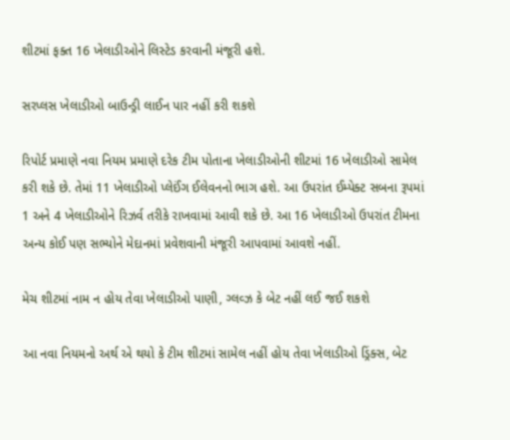શીટમાં ફક્ત 16 ખેલાડીઓને લિસ્ટેડ કરવાની મંજૂરી હશે.

સરપ્લસ ખેલાડીઓ બાઉન્ડ્રી લાઈન પાર નહીં કરી શકશે

રિપોર્ટ પ્રમાણે નવા નિયમ પ્રમાણે દરેક ટીમ પોતાના ખેલાડીઓની શીટમાં 16 ખેલાડીઓ સામેલ કરી શકે છે. તેમાં 11 ખેલાડીઓ પ્લેઈંગ ઈલેવનનો ભાગ હશે. આ ઉપરાંત ઈમ્પેક્ટ સબના રૂપમાં 1 અને 4 ખેલાડીઓને રિઝર્વ તરીકે રાખવામાં આવી શકે છે. આ 16 ખેલાડીઓ ઉપરાંત ટીમના અન્ય કોઈ પણ સભ્યોને મેદાનમાં પ્રવેશવાની મંજૂરી આપવામાં આવશે નહીં.

મેચ શીટમાં નામ ન હોય તેવા ખેલાડીઓ પાણી, ગ્લવ્ઝ કે બેટ નહીં લઈ જઈ શકશે

આ નવા નિયમનો અર્થ એ થયો કે ટીમ શીટમાં સામેલ નહીં હોય તેવા ખેલાડીઓ ડ્રિંક્સ, બેટ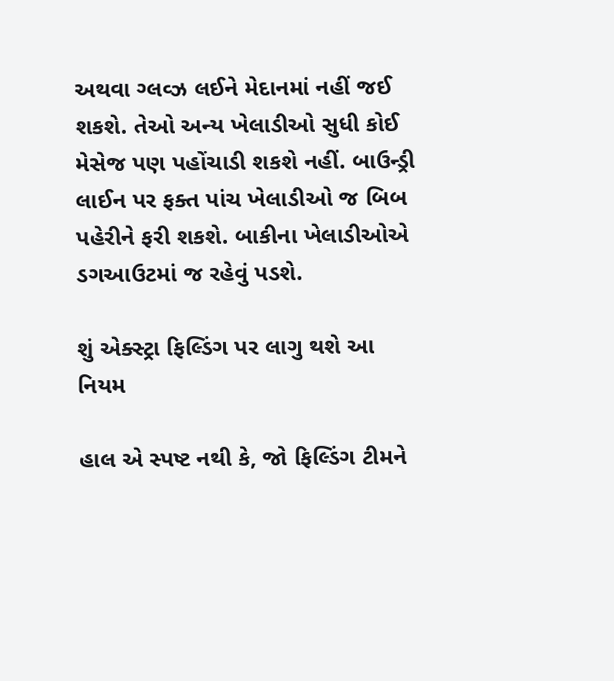અથવા ગ્લવ્ઝ લઈને મેદાનમાં નહીં જઈ શકશે. તેઓ અન્ય ખેલાડીઓ સુધી કોઈ મેસેજ પણ પહોંચાડી શકશે નહીં. બાઉન્ડ્રી લાઈન પર ફક્ત પાંચ ખેલાડીઓ જ બિબ પહેરીને ફરી શકશે. બાકીના ખેલાડીઓએ ડગઆઉટમાં જ રહેવું પડશે.

શું એક્સ્ટ્રા ફિલ્ડિંગ પર લાગુ થશે આ નિયમ

હાલ એ સ્પષ્ટ નથી કે, જો ફિલ્ડિંગ ટીમને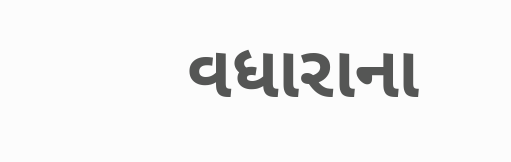વધારાના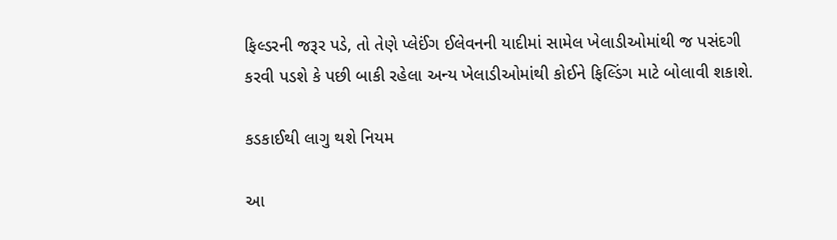ફિલ્ડરની જરૂર પડે, તો તેણે પ્લેઈંગ ઈલેવનની યાદીમાં સામેલ ખેલાડીઓમાંથી જ પસંદગી કરવી પડશે કે પછી બાકી રહેલા અન્ય ખેલાડીઓમાંથી કોઈને ફિલ્ડિંગ માટે બોલાવી શકાશે.

કડકાઈથી લાગુ થશે નિયમ

આ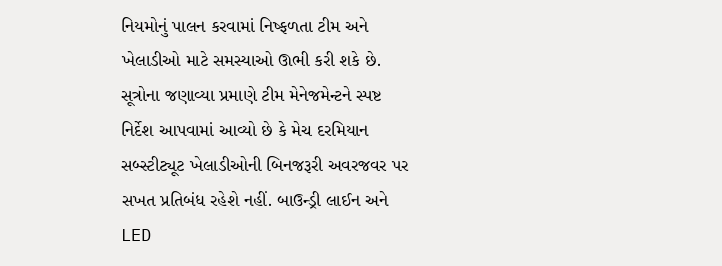નિયમોનું પાલન કરવામાં નિષ્ફળતા ટીમ અને ખેલાડીઓ માટે સમસ્યાઓ ઊભી કરી શકે છે. સૂત્રોના જણાવ્યા પ્રમાણે ટીમ મેનેજમેન્ટને સ્પષ્ટ નિર્દેશ આપવામાં આવ્યો છે કે મેચ દરમિયાન સબ્સ્ટીટ્યૂટ ખેલાડીઓની બિનજરૂરી અવરજવર પર સખત પ્રતિબંધ રહેશે નહીં. બાઉન્ડ્રી લાઈન અને LED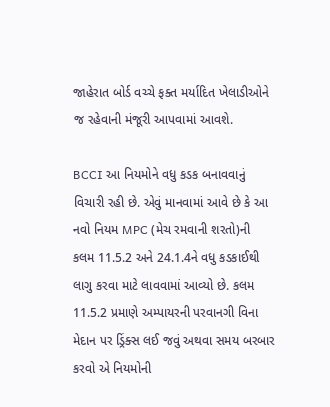જાહેરાત બોર્ડ વચ્ચે ફક્ત મર્યાદિત ખેલાડીઓને જ રહેવાની મંજૂરી આપવામાં આવશે.

BCCI આ નિયમોને વધુ કડક બનાવવાનું વિચારી રહી છે. એવું માનવામાં આવે છે કે આ નવો નિયમ MPC (મેચ રમવાની શરતો)ની કલમ 11.5.2 અને 24.1.4ને વધુ કડકાઈથી લાગુ કરવા માટે લાવવામાં આવ્યો છે. કલમ 11.5.2 પ્રમાણે અમ્પાયરની પરવાનગી વિના મેદાન પર ડ્રિંક્સ લઈ જવું અથવા સમય બરબાર કરવો એ નિયમોની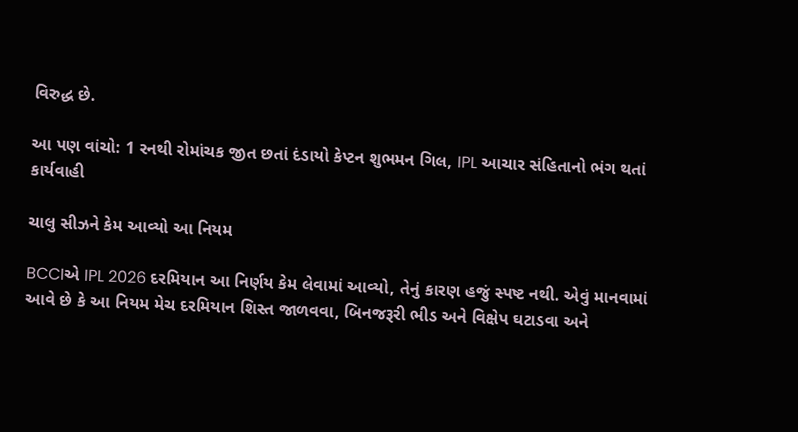વિરુદ્ધ છે.

આ પણ વાંચો: 1 રનથી રોમાંચક જીત છતાં દંડાયો કેપ્ટન શુભમન ગિલ, IPL આચાર સંહિતાનો ભંગ થતાં કાર્યવાહી

ચાલુ સીઝને કેમ આવ્યો આ નિયમ

BCCIએ IPL 2026 દરમિયાન આ નિર્ણય કેમ લેવામાં આવ્યો, તેનું કારણ હજું સ્પષ્ટ નથી. એવું માનવામાં આવે છે કે આ નિયમ મેચ દરમિયાન શિસ્ત જાળવવા, બિનજરૂરી ભીડ અને વિક્ષેપ ઘટાડવા અને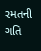રમતની ગતિ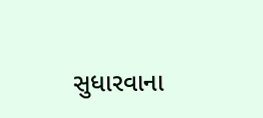સુધારવાના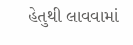હેતુથી લાવવામાં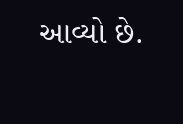આવ્યો છે.